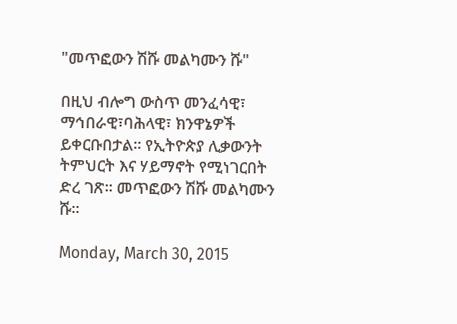"መጥፎውን ሽሹ መልካሙን ሹ"

በዚህ ብሎግ ውስጥ መንፈሳዊ፣ ማኅበራዊ፣ባሕላዊ፣ ክንዋኔዎች ይቀርቡበታል፡፡ የኢትዮጵያ ሊቃውንት ትምህርት እና ሃይማኖት የሚነገርበት ድረ ገጽ፡፡ መጥፎውን ሽሹ መልካሙን ሹ፡፡

Monday, March 30, 2015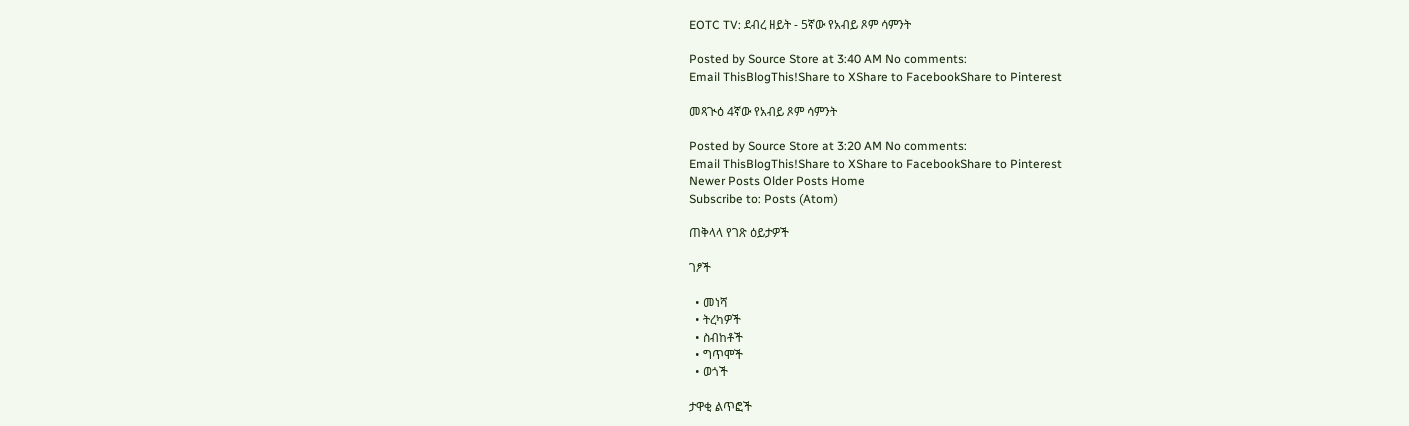EOTC TV: ደብረ ዘይት - 5ኛው የአብይ ጾም ሳምንት

Posted by Source Store at 3:40 AM No comments:
Email ThisBlogThis!Share to XShare to FacebookShare to Pinterest

መጻጒዕ 4ኛው የአብይ ጾም ሳምንት

Posted by Source Store at 3:20 AM No comments:
Email ThisBlogThis!Share to XShare to FacebookShare to Pinterest
Newer Posts Older Posts Home
Subscribe to: Posts (Atom)

ጠቅላላ የገጽ ዕይታዎች

ገፆች

  • መነሻ
  • ትረካዎች
  • ስብከቶች
  • ግጥሞች
  • ወጎች

ታዋቂ ልጥፎች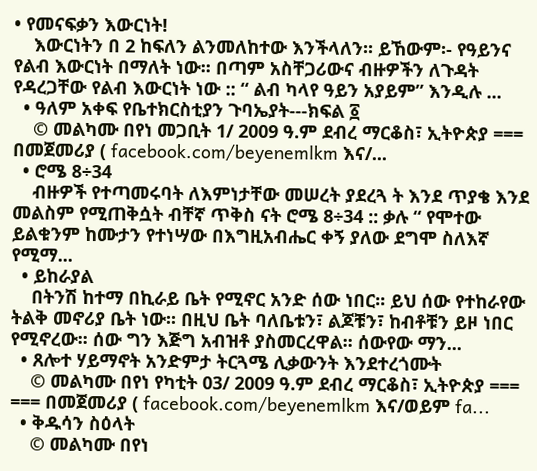• የመናፍቃን እውርነት!
    እውርነትን በ 2 ከፍለን ልንመለከተው እንችላለን፡፡ ይኸውም፡- የዓይንና የልብ እውርነት በማለት ነው፡፡ በጣም አስቸጋሪውና ብዙዎችን ለጉዳት የዳረጋቸው የልብ እውርነት ነው :: “ ልብ ካላየ ዓይን አያይም” እንዲሉ ...
  • ዓለም አቀፍ የቤተክርስቲያን ጉባኤያት---ክፍል ፩
    © መልካሙ በየነ መጋቢት 1/ 2009 ዓ.ም ደብረ ማርቆስ፣ ኢትዮጵያ === በመጀመሪያ ( facebook.com/beyenemlkm እና/...
  • ሮሜ 8÷34
    ብዙዎች የተጣመሩባት ለእምነታቸው መሠረት ያደረጓ ት እንደ ጥያቄ እንደ መልስም የሚጠቅሷት ብቸኛ ጥቅስ ናት ሮሜ 8÷34 :: ቃሉ “ የሞተው ይልቁንም ከሙታን የተነሣው በእግዚአብሔር ቀኝ ያለው ደግሞ ስለእኛ የሚማ...
  • ይከራያል
    በትንሽ ከተማ በኪራይ ቤት የሚኖር አንድ ሰው ነበር፡፡ ይህ ሰው የተከራየው ትልቅ መኖሪያ ቤት ነው፡፡ በዚህ ቤት ባለቤቱን፣ ልጆቹን፣ ከብቶቹን ይዞ ነበር የሚኖረው፡፡ ሰው ግን እጅግ አብዝቶ ያስመርረዋል፡፡ ሰውየው ማን...
  • ጸሎተ ሃይማኖት አንድምታ ትርጓሜ ሊቃውንት እንደተረጎሙት
    © መልካሙ በየነ የካቲት 03/ 2009 ዓ.ም ደብረ ማርቆስ፣ ኢትዮጵያ === === በመጀመሪያ ( facebook.com/beyenemlkm እና/ወይም fa...
  • ቅዱሳን ስዕላት
    © መልካሙ በየነ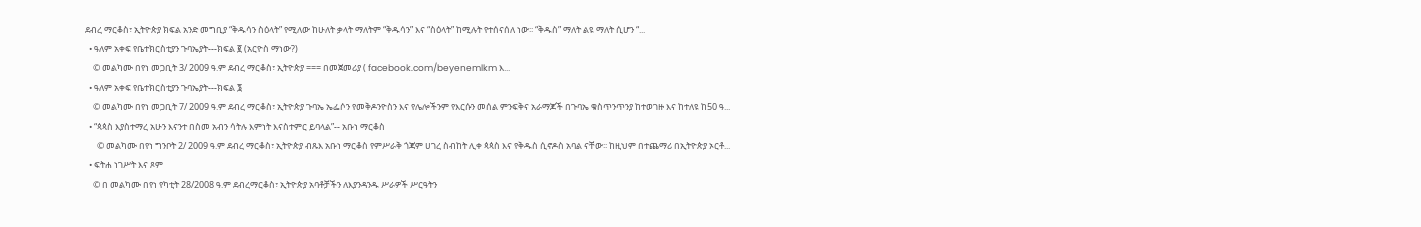ደብረ ማርቆስ፣ ኢትዮጵያ ክፍል አንድ መግቢያ “ቅዱሳን ስዕላት” የሚለው ከሁለት ቃላት ማለትም “ቅዱሳን” እና “ስዕላት” ከሚሉት የተሰናሰለ ነው፡፡ “ቅዱስ” ማለት ልዩ ማለት ሲሆን “...
  • ዓለም አቀፍ የቤተክርስቲያን ጉባኤያት---ክፍል ፪ (አርዮስ ማነው?)
    © መልካሙ በየነ መጋቢት 3/ 2009 ዓ.ም ደብረ ማርቆስ፣ ኢትዮጵያ === በመጀመሪያ ( facebook.com/beyenemlkm እ...
  • ዓለም አቀፍ የቤተክርስቲያን ጉባኤያት---ክፍል ፮
    © መልካሙ በየነ መጋቢት 7/ 2009 ዓ.ም ደብረ ማርቆስ፣ ኢትዮጵያ ጉባኤ ኤፌሶን የመቅዶንዮስን እና የሌሎችንም የእርሱን መሰል ምንፍቅና አራማጆች በጉባኤ ቁስጥንጥንያ ከተወገዙ እና ከተለዩ ከ50 ዓ...
  • “ጳጳስ እያስተማረ አሁን እናንተ በስመ አብን ሳትሉ እምነት እናስተምር ይባላል”-- አቡነ ማርቆስ
      © መልካሙ በየነ ግንቦት 2/ 2009 ዓ.ም ደብረ ማርቆስ፣ ኢትዮጵያ ብጹእ አቡነ ማርቆስ የምሥራቅ ጎጃም ሀገረ ስብከት ሊቀ ጳጳስ እና የቅዱስ ሲኖዶስ አባል ናቸው፡፡ ከዚህም በተጨማሪ በኢትዮጵያ ኦርቶ...
  • ፍትሐ ነገሥት እና ጾም
    © በ መልካሙ በየነ የካቲት 28/2008 ዓ.ም ደብረማርቆስ፣ ኢትዮጵያ አባቶቻችን ለእያንዳንዱ ሥራዎች ሥርዓትን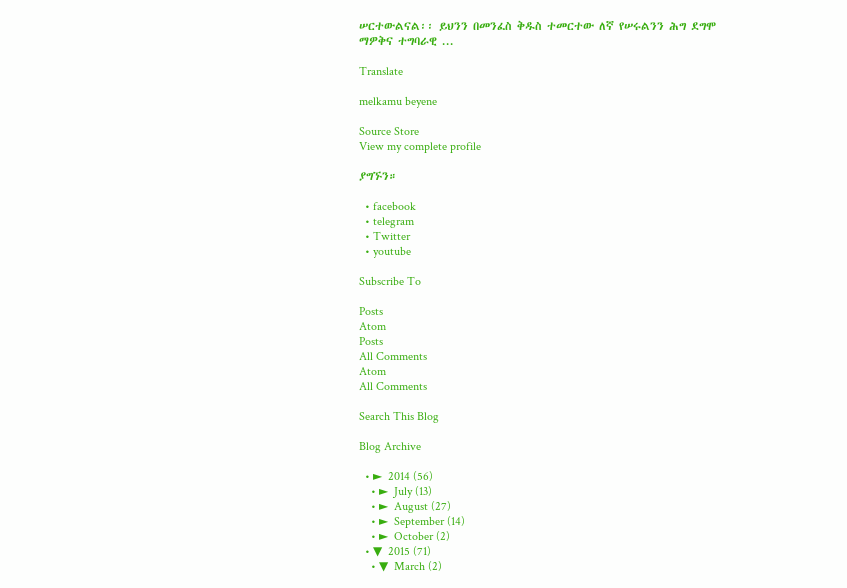ሠርተውልናል፡፡ ይህንን በመንፈስ ቅዱስ ተመርተው ለኛ የሠሩልንን ሕግ ደግሞ ማዎቅና ተግባራዊ ...

Translate

melkamu beyene

Source Store
View my complete profile

ያግኙን።

  • facebook
  • telegram
  • Twitter
  • youtube

Subscribe To

Posts
Atom
Posts
All Comments
Atom
All Comments

Search This Blog

Blog Archive

  • ►  2014 (56)
    • ►  July (13)
    • ►  August (27)
    • ►  September (14)
    • ►  October (2)
  • ▼  2015 (71)
    • ▼  March (2)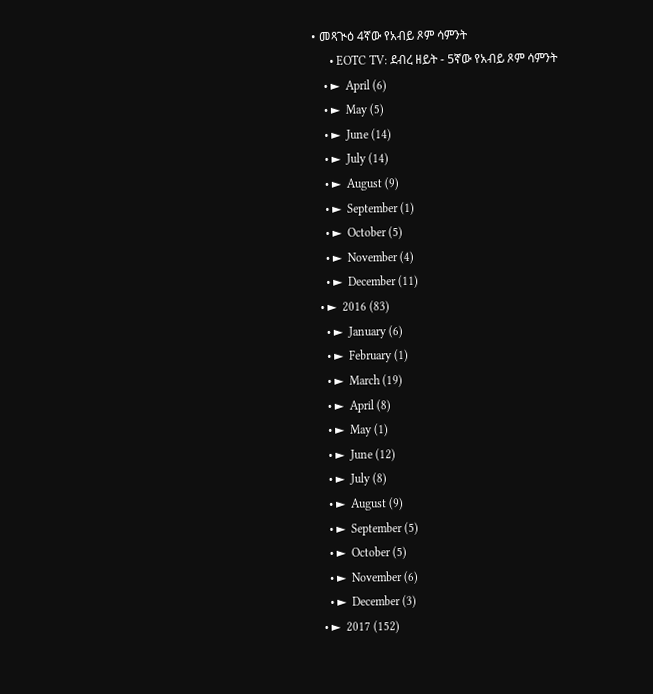• መጻጒዕ 4ኛው የአብይ ጾም ሳምንት
      • EOTC TV: ደብረ ዘይት - 5ኛው የአብይ ጾም ሳምንት
    • ►  April (6)
    • ►  May (5)
    • ►  June (14)
    • ►  July (14)
    • ►  August (9)
    • ►  September (1)
    • ►  October (5)
    • ►  November (4)
    • ►  December (11)
  • ►  2016 (83)
    • ►  January (6)
    • ►  February (1)
    • ►  March (19)
    • ►  April (8)
    • ►  May (1)
    • ►  June (12)
    • ►  July (8)
    • ►  August (9)
    • ►  September (5)
    • ►  October (5)
    • ►  November (6)
    • ►  December (3)
  • ►  2017 (152)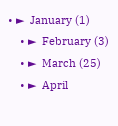• ►  January (1)
    • ►  February (3)
    • ►  March (25)
    • ►  April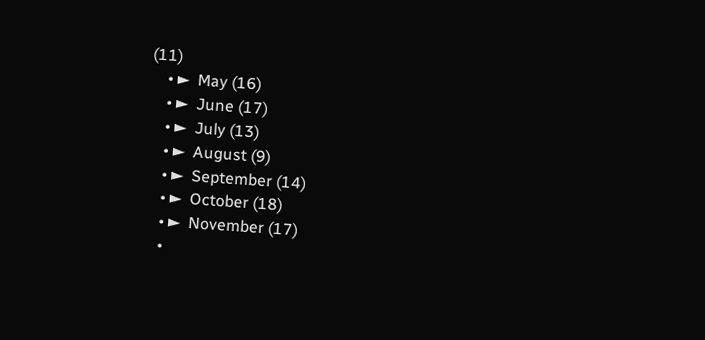(11)
    • ►  May (16)
    • ►  June (17)
    • ►  July (13)
    • ►  August (9)
    • ►  September (14)
    • ►  October (18)
    • ►  November (17)
    •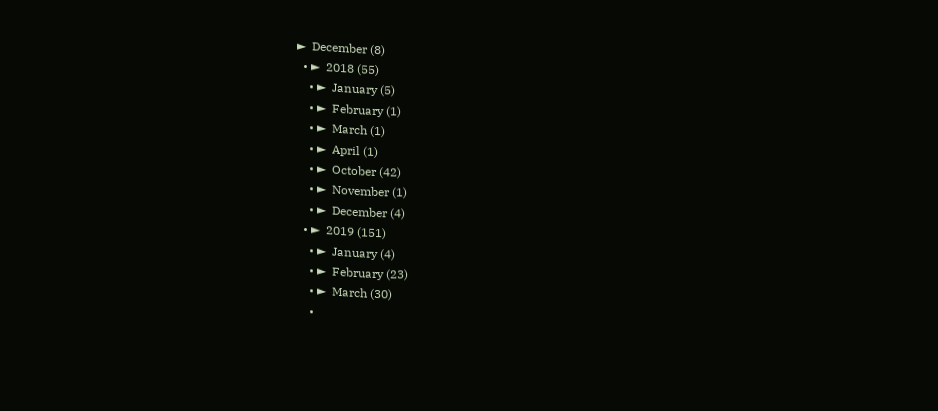►  December (8)
  • ►  2018 (55)
    • ►  January (5)
    • ►  February (1)
    • ►  March (1)
    • ►  April (1)
    • ►  October (42)
    • ►  November (1)
    • ►  December (4)
  • ►  2019 (151)
    • ►  January (4)
    • ►  February (23)
    • ►  March (30)
    •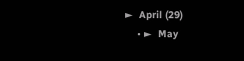►  April (29)
    • ►  May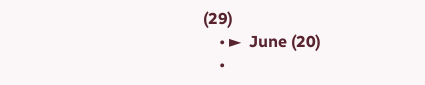(29)
    • ►  June (20)
    •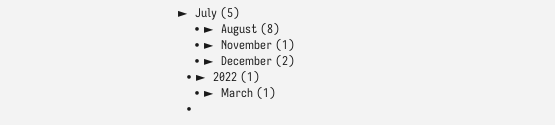►  July (5)
    • ►  August (8)
    • ►  November (1)
    • ►  December (2)
  • ►  2022 (1)
    • ►  March (1)
  •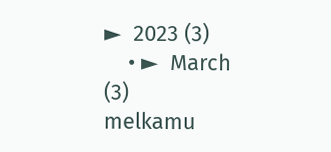►  2023 (3)
    • ►  March (3)
melkamu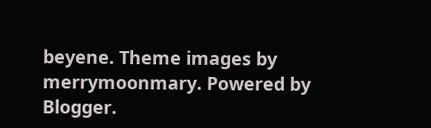beyene. Theme images by merrymoonmary. Powered by Blogger.